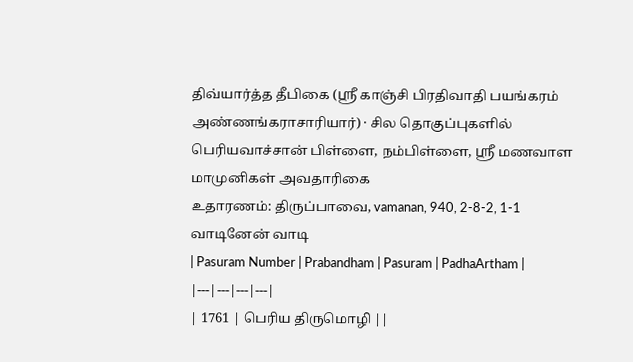திவ்யார்த்த தீபிகை (ஸ்ரீ காஞ்சி பிரதிவாதி பயங்கரம் அண்ணங்கராசாரியார்) · சில தொகுப்புகளில் பெரியவாச்சான் பிள்ளை, நம்பிள்ளை, ஸ்ரீ மணவாள மாமுனிகள் அவதாரிகை
உதாரணம்: திருப்பாவை, vamanan, 940, 2-8-2, 1-1 வாடினேன் வாடி
| Pasuram Number | Prabandham | Pasuram | PadhaArtham |
|---|---|---|---|
| 1761 | பெரிய திருமொழி ||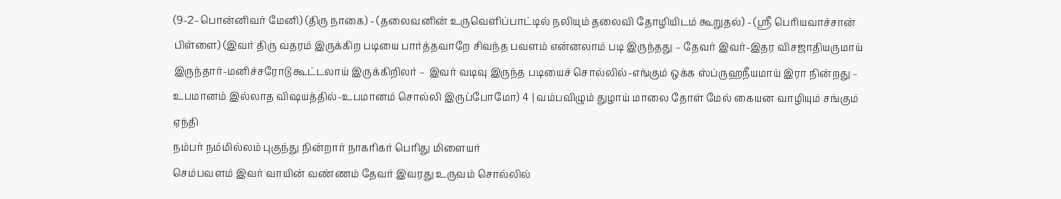(9-2–பொன்னிவர் மேனி) (திரு நாகை) - (தலைவனின் உருவெளிப்பாட்டில் நலியும் தலைவி தோழியிடம் கூறுதல்) - (ஸ்ரீ பெரியவாச்சான் பிள்ளை) (இவர் திரு வதரம் இருக்கிற படியை பார்த்தவாறே சிவந்த பவளம் என்னலாம் படி இருந்தது – தேவர் இவர்-இதர விசஜாதியருமாய் இருந்தார்-மனிச்சரோடு கூட்டலாய் இருக்கிறிலர் – இவர் வடிவு இருந்த படியைச் சொல்லில்-எங்கும் ஒக்க ஸ்ப்ருஹநீயமாய் இரா நின்றது – உபமானம் இல்லாத விஷயத்தில்-உபமானம் சொல்லி இருப்போமோ) 4 | வம்பவிழும் துழாய் மாலை தோள் மேல் கையன வாழியும் சங்கும் ஏந்தி
நம்பர் நம்மில்லம் புகுந்து நின்றார் நாகரிகர் பெரிது மிளையர்
செம்பவளம் இவர் வாயின் வண்ணம் தேவர் இவரது உருவம் சொல்லில்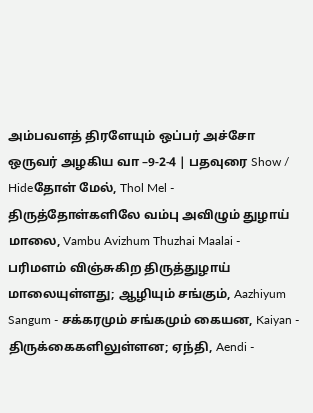அம்பவளத் திரளேயும் ஒப்பர் அச்சோ ஒருவர் அழகிய வா –9-2-4 | பதவுரை Show / Hideதோள் மேல், Thol Mel - திருத்தோள்களிலே வம்பு அவிழும் துழாய் மாலை, Vambu Avizhum Thuzhai Maalai - பரிமளம் விஞ்சுகிற திருத்துழாய் மாலையுள்ளது; ஆழியும் சங்கும், Aazhiyum Sangum - சக்கரமும் சங்கமும் கையன, Kaiyan - திருக்கைகளிலுள்ளன; ஏந்தி, Aendi -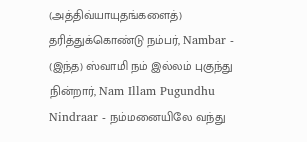(அத்திவ்யாயுதங்களைத்) தரித்துக்கொண்டு நம்பர், Nambar - (இந்த) ஸ்வாமி நம் இல்லம் புகுந்து நின்றார், Nam Illam Pugundhu Nindraar - நம்மனையிலே வந்து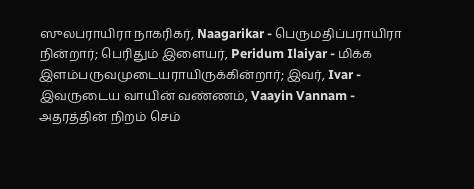ஸுலபராயிரா நாகரிகர், Naagarikar - பெருமதிப்பராயிரா நின்றார்; பெரிதும் இளையர், Peridum Ilaiyar - மிக்க இளம்பருவமுடையராயிருக்கின்றார்; இவர், Ivar - இவருடைய வாயின் வண்ணம், Vaayin Vannam - அதரத்தின் நிறம் செம்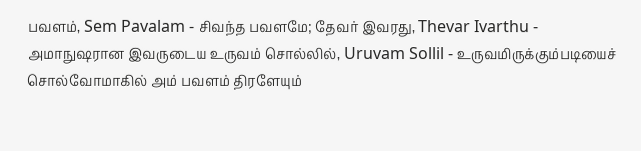பவளம், Sem Pavalam - சிவந்த பவளமே; தேவர் இவரது, Thevar Ivarthu - அமாநுஷரான இவருடைய உருவம் சொல்லில், Uruvam Sollil - உருவமிருக்கும்படியைச் சொல்வோமாகில் அம் பவளம் திரளேயும்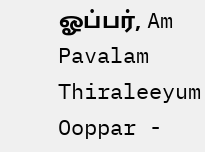ஓப்பர், Am Pavalam Thiraleeyum Ooppar -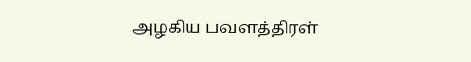அழகிய பவளத்திரள்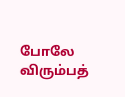போலே விரும்பத்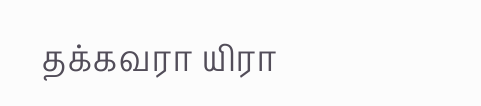தக்கவரா யிரா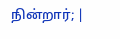நின்றார்; |